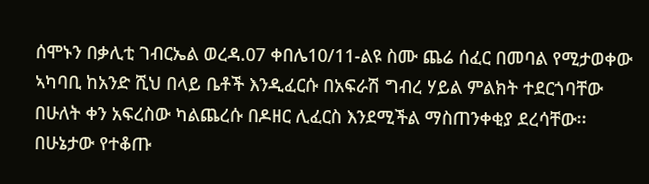ሰሞኑን በቃሊቲ ገብርኤል ወረዳ.07 ቀበሌ10/11-ልዩ ስሙ ጨሬ ሰፈር በመባል የሚታወቀው ኣካባቢ ከአንድ ሺህ በላይ ቤቶች እንዲፈርሱ በአፍራሽ ግብረ ሃይል ምልክት ተደርጎባቸው በሁለት ቀን አፍረስው ካልጨረሱ በዶዘር ሊፈርስ እንደሚችል ማስጠንቀቂያ ደረሳቸው፡፡ በሁኔታው የተቆጡ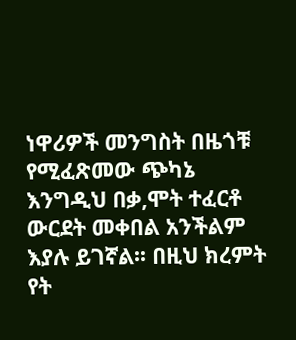ነዋሪዎች መንግስት በዜጎቹ የሚፈጽመው ጭካኔ እንግዲህ በቃ,ሞት ተፈርቶ ውርደት መቀበል አንችልም እያሉ ይገኛል፡፡ በዚህ ክረምት የት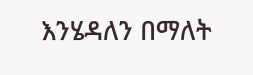እንሄዳለን በማለት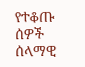የተቆጡ ሰዎች ሰላማዊ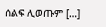ሰልፍ ሊወጡም […]